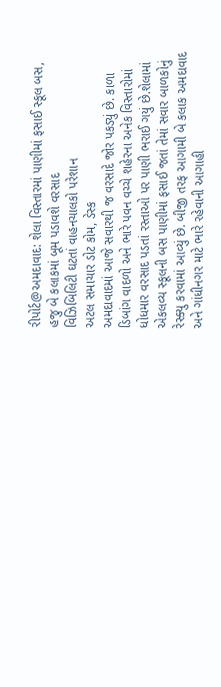રીપોર્ટ@અમદાવાદ: શેલા વિસ્તારમાં પાણીમાં ફસાઈ સ્કૂલ બસ, હજુ બે કલાકમાં બૂમ પડાવશે વરસાદ
વિઝિબિલિટી ઘટતાં વાહનચાલકો પરેશાન
અટલ સમાચાર ડોટ કોમ, ડેસ્ક
અમદાવાદમાં આજે સવારથી જ વરસાદે જોર પકડ્યું છે. કાળા ડિબાંગ વાદળો અને ભારે પવન વચ્ચે શહેરના અનેક વિસ્તારોમાં ધોધમાર વરસાદ પડતાં રસ્તાઓ પર પાણી ભરાઈ ગયું છે.શેલામાં એકલવ્ય સ્કૂલની બસ પાણીમાં ફસાઈ જતાં તેમાં સવાર બાળકોનું રેસ્ક્યુ કરવામાં આવ્યું છે. બીજી તરફ આગામી બે કલાક અમદાવાદ અને ગાંધીનગર માટે ભારે રહેવાની આગાહી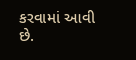કરવામાં આવી છે.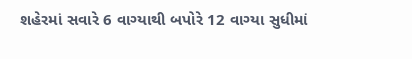શહેરમાં સવારે 6 વાગ્યાથી બપોરે 12 વાગ્યા સુધીમાં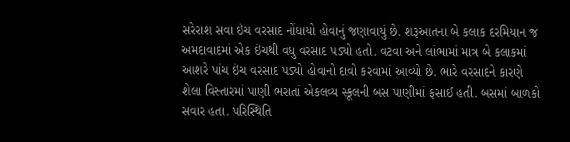સરેરાશ સવા ઇંચ વરસાદ નોંધાયો હોવાનું જણાવાયું છે. શરૂઆતના બે કલાક દરમિયાન જ અમદાવાદમાં એક ઇંચથી વધુ વરસાદ પડ્યો હતો. વટવા અને લાંભામાં માત્ર બે કલાકમાં આશરે પાંચ ઇંચ વરસાદ પડ્યો હોવાનો દાવો કરવામાં આવ્યો છે. ભારે વરસાદને કારણે શેલા વિસ્તારમાં પાણી ભરાતાં એકલવ્ય સ્કૂલની બસ પાણીમાં ફસાઈ હતી. બસમાં બાળકો સવાર હતા. પરિસ્થિતિ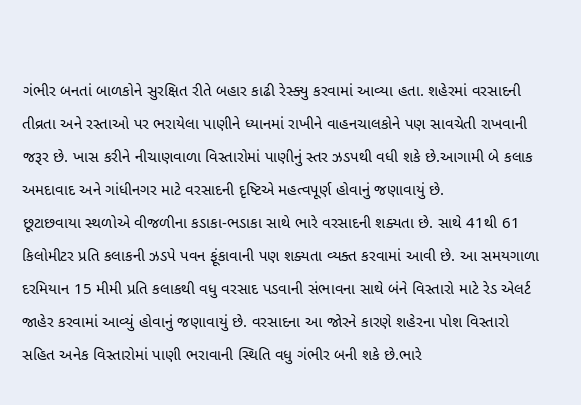ગંભીર બનતાં બાળકોને સુરક્ષિત રીતે બહાર કાઢી રેસ્ક્યુ કરવામાં આવ્યા હતા. શહેરમાં વરસાદની તીવ્રતા અને રસ્તાઓ પર ભરાયેલા પાણીને ધ્યાનમાં રાખીને વાહનચાલકોને પણ સાવચેતી રાખવાની જરૂર છે. ખાસ કરીને નીચાણવાળા વિસ્તારોમાં પાણીનું સ્તર ઝડપથી વધી શકે છે.આગામી બે કલાક અમદાવાદ અને ગાંધીનગર માટે વરસાદની દૃષ્ટિએ મહત્વપૂર્ણ હોવાનું જણાવાયું છે.
છૂટાછવાયા સ્થળોએ વીજળીના કડાકા-ભડાકા સાથે ભારે વરસાદની શક્યતા છે. સાથે 41થી 61 કિલોમીટર પ્રતિ કલાકની ઝડપે પવન ફૂંકાવાની પણ શક્યતા વ્યક્ત કરવામાં આવી છે. આ સમયગાળા દરમિયાન 15 મીમી પ્રતિ કલાકથી વધુ વરસાદ પડવાની સંભાવના સાથે બંને વિસ્તારો માટે રેડ એલર્ટ જાહેર કરવામાં આવ્યું હોવાનું જણાવાયું છે. વરસાદના આ જોરને કારણે શહેરના પોશ વિસ્તારો સહિત અનેક વિસ્તારોમાં પાણી ભરાવાની સ્થિતિ વધુ ગંભીર બની શકે છે.ભારે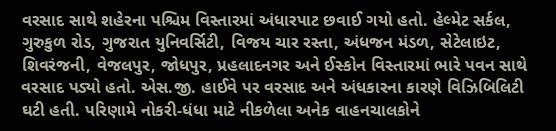વરસાદ સાથે શહેરના પશ્ચિમ વિસ્તારમાં અંધારપાટ છવાઈ ગયો હતો. હેલ્મેટ સર્કલ, ગુરુકુળ રોડ, ગુજરાત યુનિવર્સિટી, વિજય ચાર રસ્તા, અંધજન મંડળ, સેટેલાઇટ, શિવરંજની, વેજલપુર, જોધપુર, પ્રહલાદનગર અને ઈસ્કોન વિસ્તારમાં ભારે પવન સાથે વરસાદ પડ્યો હતો. એસ.જી. હાઈવે પર વરસાદ અને અંધકારના કારણે વિઝિબિલિટી ઘટી હતી. પરિણામે નોકરી-ધંધા માટે નીકળેલા અનેક વાહનચાલકોને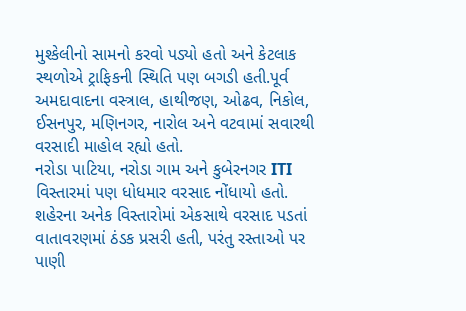મુશ્કેલીનો સામનો કરવો પડ્યો હતો અને કેટલાક સ્થળોએ ટ્રાફિકની સ્થિતિ પણ બગડી હતી.પૂર્વ અમદાવાદના વસ્ત્રાલ, હાથીજણ, ઓઢવ, નિકોલ, ઈસનપુર, મણિનગર, નારોલ અને વટવામાં સવારથી વરસાદી માહોલ રહ્યો હતો.
નરોડા પાટિયા, નરોડા ગામ અને કુબેરનગર ITI વિસ્તારમાં પણ ધોધમાર વરસાદ નોંધાયો હતો. શહેરના અનેક વિસ્તારોમાં એકસાથે વરસાદ પડતાં વાતાવરણમાં ઠંડક પ્રસરી હતી, પરંતુ રસ્તાઓ પર પાણી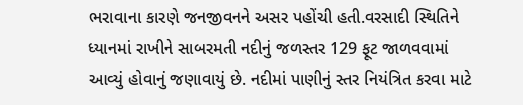ભરાવાના કારણે જનજીવનને અસર પહોંચી હતી.વરસાદી સ્થિતિને ધ્યાનમાં રાખીને સાબરમતી નદીનું જળસ્તર 129 ફૂટ જાળવવામાં આવ્યું હોવાનું જણાવાયું છે. નદીમાં પાણીનું સ્તર નિયંત્રિત કરવા માટે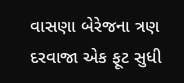વાસણા બેરેજના ત્રણ દરવાજા એક ફૂટ સુધી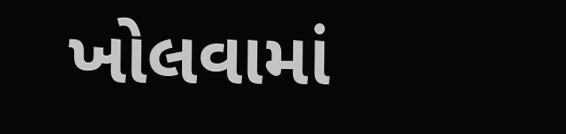ખોલવામાં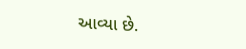આવ્યા છે.